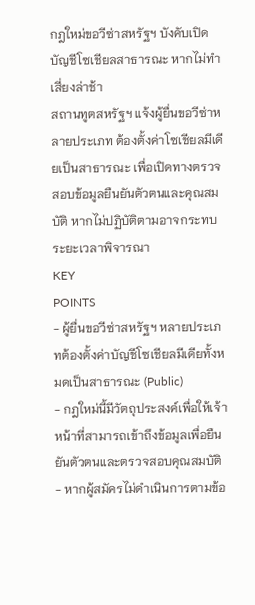กฎใหม่ขอวีซ่าสหรัฐฯ บังคับเปิดบัญชีโซเชียลสาธารณะ หากไม่ทำเสี่ยงล่าช้า
สถานทูตสหรัฐฯ แจ้งผู้ยื่นขอวีซ่าหลายประเภท ต้องตั้งค่าโซเชียลมีเดียเป็นสาธารณะ เพื่อเปิดทางตรวจสอบข้อมูลยืนยันตัวตนและคุณสมบัติ หากไม่ปฏิบัติตามอาจกระทบระยะเวลาพิจารณา
KEY
POINTS
- ผู้ยื่นขอวีซ่าสหรัฐฯ หลายประเภทต้องตั้งค่าบัญชีโซเชียลมีเดียทั้งหมดเป็นสาธารณะ (Public)
- กฎใหม่นี้มีวัตถุประสงค์เพื่อให้เจ้าหน้าที่สามารถเข้าถึงข้อมูลเพื่อยืนยันตัวตนและตรวจสอบคุณสมบัติ
- หากผู้สมัครไม่ดำเนินการตามข้อ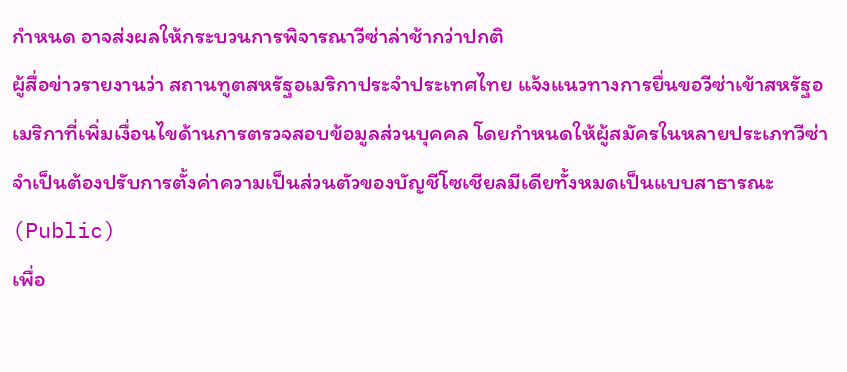กำหนด อาจส่งผลให้กระบวนการพิจารณาวีซ่าล่าช้ากว่าปกติ
ผู้สื่อข่าวรายงานว่า สถานทูตสหรัฐอเมริกาประจำประเทศไทย แจ้งแนวทางการยื่นขอวีซ่าเข้าสหรัฐอเมริกาที่เพิ่มเงื่อนไขด้านการตรวจสอบข้อมูลส่วนบุคคล โดยกำหนดให้ผู้สมัครในหลายประเภทวีซ่าจำเป็นต้องปรับการตั้งค่าความเป็นส่วนตัวของบัญชีโซเชียลมีเดียทั้งหมดเป็นแบบสาธารณะ (Public)
เพื่อ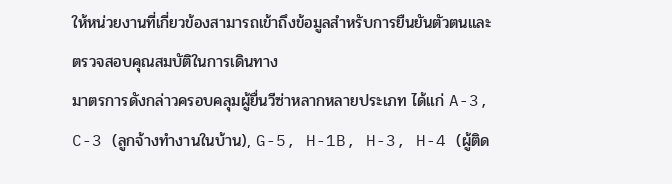ให้หน่วยงานที่เกี่ยวข้องสามารถเข้าถึงข้อมูลสำหรับการยืนยันตัวตนและตรวจสอบคุณสมบัติในการเดินทาง
มาตรการดังกล่าวครอบคลุมผู้ยื่นวีซ่าหลากหลายประเภท ได้แก่ A-3, C-3 (ลูกจ้างทำงานในบ้าน), G-5, H-1B, H-3, H-4 (ผู้ติด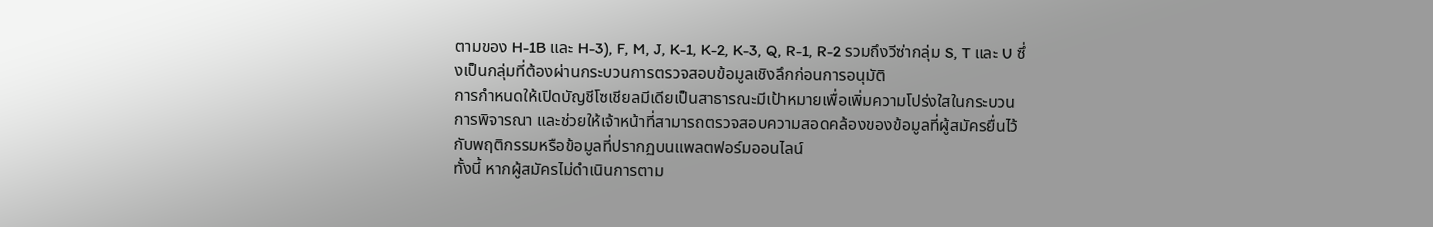ตามของ H-1B และ H-3), F, M, J, K-1, K-2, K-3, Q, R-1, R-2 รวมถึงวีซ่ากลุ่ม S, T และ U ซึ่งเป็นกลุ่มที่ต้องผ่านกระบวนการตรวจสอบข้อมูลเชิงลึกก่อนการอนุมัติ
การกำหนดให้เปิดบัญชีโซเชียลมีเดียเป็นสาธารณะมีเป้าหมายเพื่อเพิ่มความโปร่งใสในกระบวนการพิจารณา และช่วยให้เจ้าหน้าที่สามารถตรวจสอบความสอดคล้องของข้อมูลที่ผู้สมัครยื่นไว้กับพฤติกรรมหรือข้อมูลที่ปรากฏบนแพลตฟอร์มออนไลน์
ทั้งนี้ หากผู้สมัครไม่ดำเนินการตาม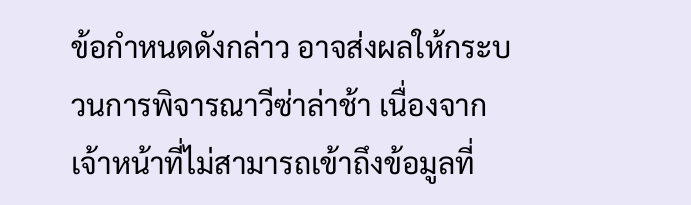ข้อกำหนดดังกล่าว อาจส่งผลให้กระบวนการพิจารณาวีซ่าล่าช้า เนื่องจากเจ้าหน้าที่ไม่สามารถเข้าถึงข้อมูลที่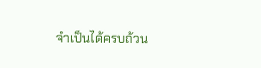จำเป็นได้ครบถ้วน